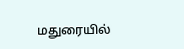மதுரையில்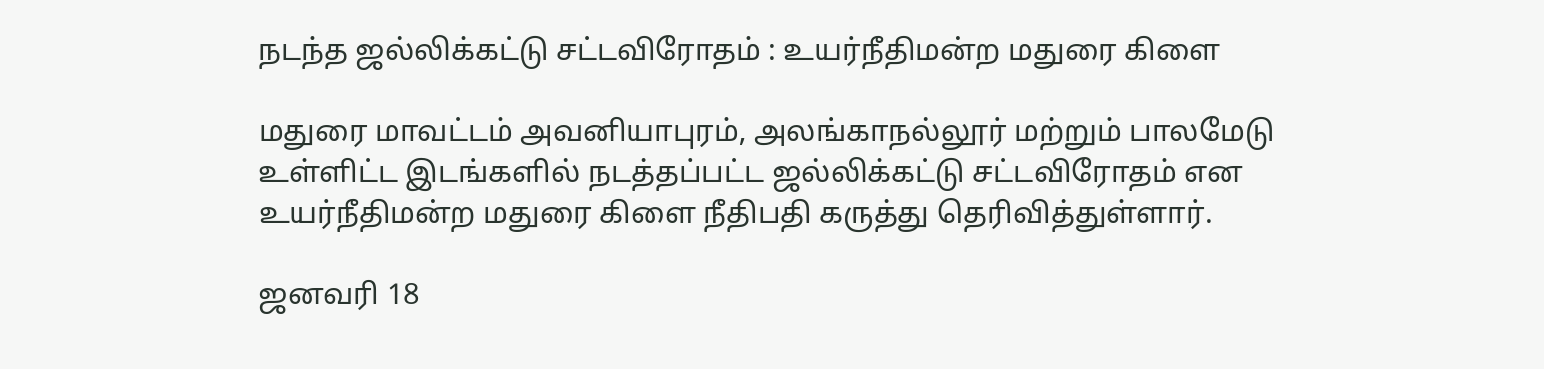நடந்த ஜல்லிக்கட்டு சட்டவிரோதம் : உயர்நீதிமன்ற மதுரை கிளை

மதுரை மாவட்டம் அவனியாபுரம், அலங்காநல்லூர் மற்றும் பாலமேடு உள்ளிட்ட இடங்களில் நடத்தப்பட்ட ஜல்லிக்கட்டு சட்டவிரோதம் என உயர்நீதிமன்ற மதுரை கிளை நீதிபதி கருத்து தெரிவித்துள்ளார்.

ஜனவரி 18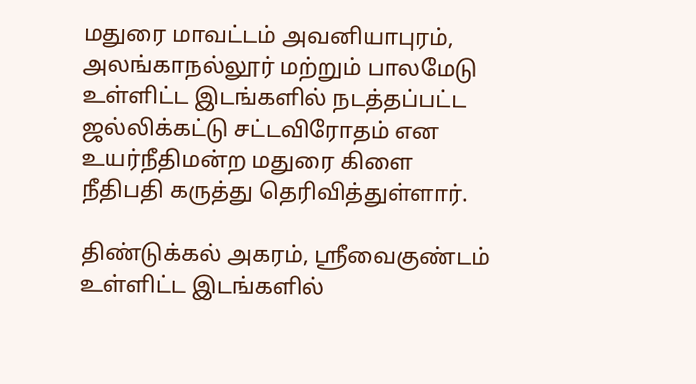மதுரை மாவட்டம் அவனியாபுரம், அலங்காநல்லூர் மற்றும் பாலமேடு உள்ளிட்ட இடங்களில் நடத்தப்பட்ட ஜல்லிக்கட்டு சட்டவிரோதம் என உயர்நீதிமன்ற மதுரை கிளை நீதிபதி கருத்து தெரிவித்துள்ளார்.

திண்டுக்கல் அகரம், ஸ்ரீவைகுண்டம் உள்ளிட்ட இடங்களில்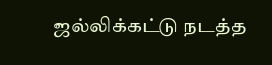ஜல்லிக்கட்டு நடத்த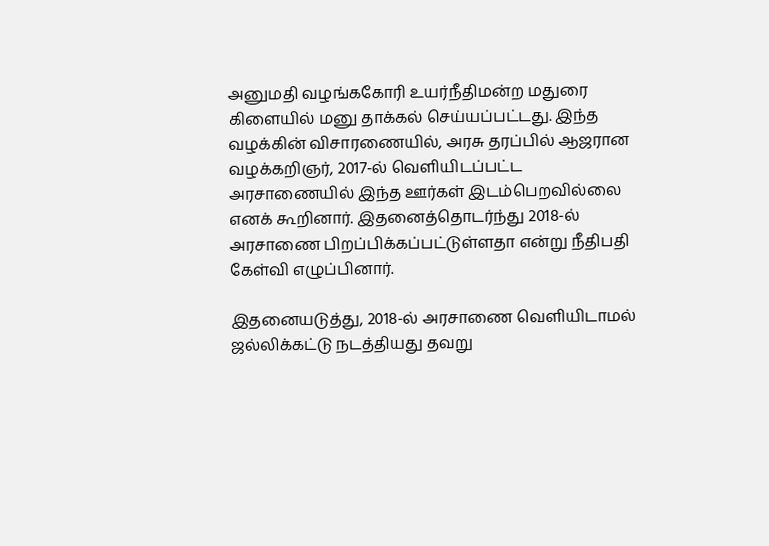அனுமதி வழங்ககோரி உயர்நீதிமன்ற மதுரை கிளையில் மனு தாக்கல் செய்யப்பட்டது. இந்த வழக்கின் விசாரணையில், அரசு தரப்பில் ஆஜரான வழக்கறிஞர், 2017-ல் வெளியிடப்பட்ட அரசாணையில் இந்த ஊர்கள் இடம்பெறவில்லை எனக் கூறினார். இதனைத்தொடர்ந்து 2018-ல் அரசாணை பிறப்பிக்கப்பட்டுள்ளதா என்று நீதிபதி கேள்வி எழுப்பினார்.

இதனையடுத்து, 2018-ல் அரசாணை வெளியிடாமல் ஜல்லிக்கட்டு நடத்தியது தவறு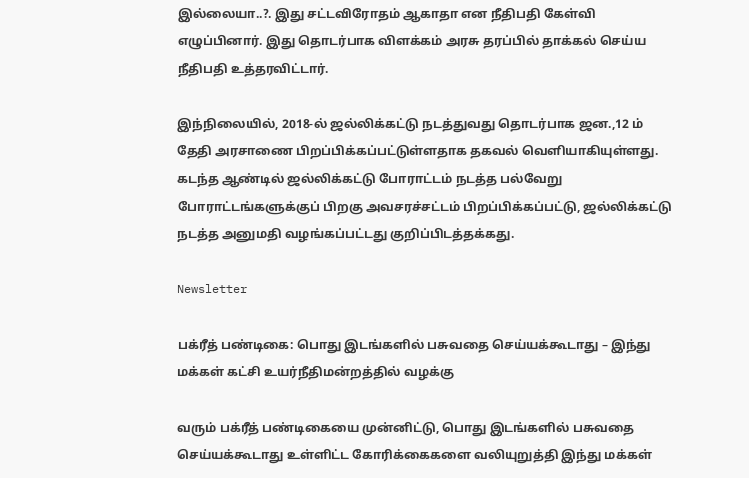இல்லையா..?. இது சட்டவிரோதம் ஆகாதா என நீதிபதி கேள்வி எழுப்பினார். இது தொடர்பாக விளக்கம் அரசு தரப்பில் தாக்கல் செய்ய நீதிபதி உத்தரவிட்டார்.

இந்நிலையில், 2018-ல் ஜல்லிக்கட்டு நடத்துவது தொடர்பாக ஜன.,12 ம் தேதி அரசாணை பிறப்பிக்கப்பட்டுள்ளதாக தகவல் வெளியாகியுள்ளது. கடந்த ஆண்டில் ஜல்லிக்கட்டு போராட்டம் நடத்த பல்வேறு போராட்டங்களுக்குப் பிறகு அவசரச்சட்டம் பிறப்பிக்கப்பட்டு, ஜல்லிக்கட்டு நடத்த அனுமதி வழங்கப்பட்டது குறிப்பிடத்தக்கது.

Newsletter

பக்ரீத் பண்டிகை: பொது இடங்களில் பசுவதை செய்யக்கூடாது – இந்து மக்கள் கட்சி உயர்நீதிமன்றத்தில் வழக்கு

வரும் பக்ரீத் பண்டிகையை முன்னிட்டு, பொது இடங்களில் பசுவதை செய்யக்கூடாது உள்ளிட்ட கோரிக்கைகளை வலியுறுத்தி இந்து மக்கள்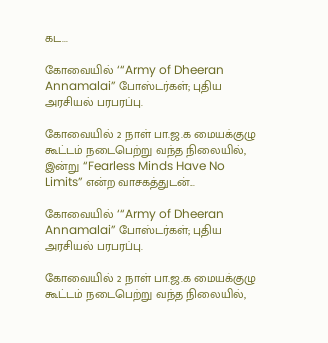கட...

கோவையில் ‘“Army of Dheeran Annamalai” போஸ்டர்கள்; புதிய அரசியல் பரபரப்பு.

கோவையில் 2 நாள் பா.ஜ.க மையக்குழு கூட்டம் நடைபெற்று வந்த நிலையில், இன்று “Fearless Minds Have No Limits” என்ற வாசகத்துடன்...

கோவையில் ‘“Army of Dheeran Annamalai” போஸ்டர்கள்; புதிய அரசியல் பரபரப்பு.

கோவையில் 2 நாள் பா.ஜ.க மையக்குழு கூட்டம் நடைபெற்று வந்த நிலையில்,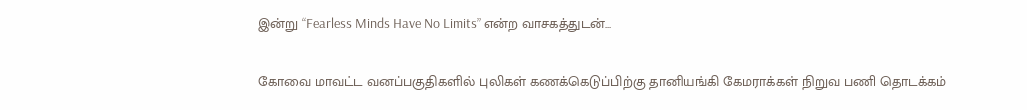இன்று “Fearless Minds Have No Limits” என்ற வாசகத்துடன்...

கோவை மாவட்ட வனப்பகுதிகளில் புலிகள் கணக்கெடுப்பிற்கு தானியங்கி கேமராக்கள் நிறுவ பணி தொடக்கம்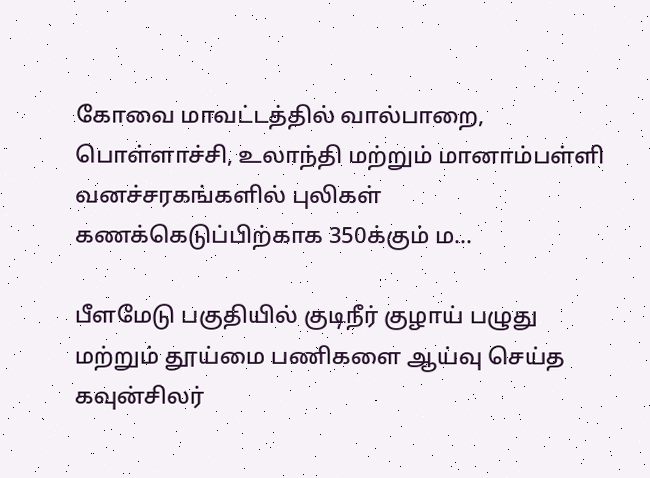கோவை மாவட்டத்தில் வால்பாறை, பொள்ளாச்சி, உலாந்தி மற்றும் மானாம்பள்ளி வனச்சரகங்களில் புலிகள் கணக்கெடுப்பிற்காக 350க்கும் ம...

பீளமேடு பகுதியில் குடிநீர் குழாய் பழுது மற்றும் தூய்மை பணிகளை ஆய்வு செய்த கவுன்சிலர்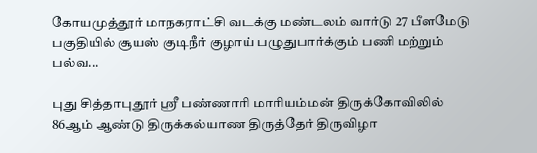கோயமுத்தூர் மாநகராட்சி வடக்கு மண்டலம் வார்டு 27 பீளமேடு பகுதியில் சூயஸ் குடிநீர் குழாய் பழுதுபார்க்கும் பணி மற்றும் பல்வ...

புது சித்தாபுதூர் ஸ்ரீ பண்ணாரி மாரியம்மன் திருக்கோவிலில் 86ஆம் ஆண்டு திருக்கல்யாண திருத்தேர் திருவிழா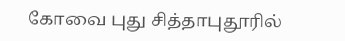கோவை புது சித்தாபுதூரில்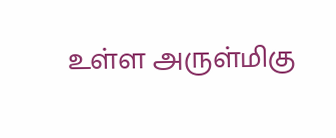உள்ள அருள்மிகு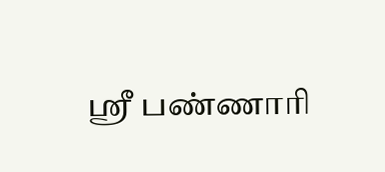ஸ்ரீ பண்ணாரி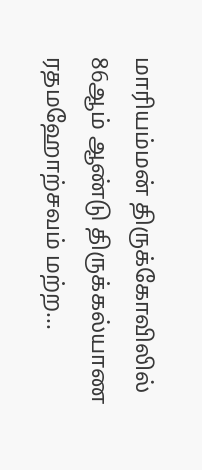மாரியம்மன் திருக்கோவிலில் 86ஆம் ஆண்டு திருக்கல்யாண ரதமஹோற்சவம் மற்ற...